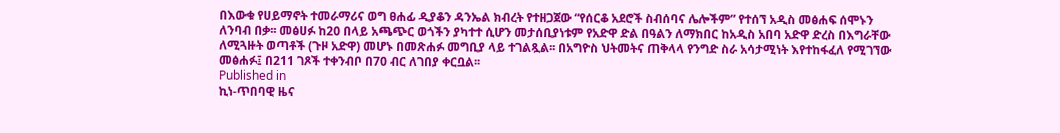በእውቁ የሀይማኖት ተመራማሪና ወግ ፀሐፊ ዲያቆን ዳንኤል ክብረት የተዘጋጀው “የሰርቆ አደሮች ስብሰባና ሌሎችም” የተሰኘ አዲስ መፅሐፍ ሰሞኑን ለንባብ በቃ፡፡ መፅሀፉ ከ20 በላይ አጫጭር ወጎችን ያካተተ ሲሆን መታሰቢያነቱም የአድዋ ድል በዓልን ለማክበር ከአዲስ አበባ አድዋ ድረስ በእግራቸው ለሚጓዙት ወጣቶች (ጉዞ አድዋ) መሆኑ በመጽሐፉ መግቢያ ላይ ተገልጿል፡፡ በአግዮስ ህትመትና ጠቅላላ የንግድ ስራ አሳታሚነት እየተከፋፈለ የሚገኘው መፅሐፉ፤ በ211 ገጾች ተቀንብቦ በ70 ብር ለገበያ ቀርቧል፡፡
Published in
ኪነ-ጥበባዊ ዜና